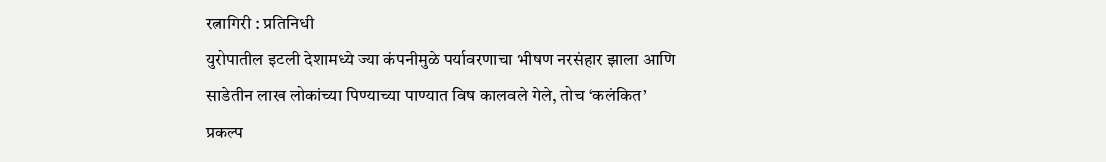रत्नागिरी : प्रतिनिधी
युरोपातील इटली देशामध्ये ज्या कंपनीमुळे पर्यावरणाचा भीषण नरसंहार झाला आणि साडेतीन लाख लोकांच्या पिण्याच्या पाण्यात विष कालवले गेले, तोच ‘कलंकित’ प्रकल्प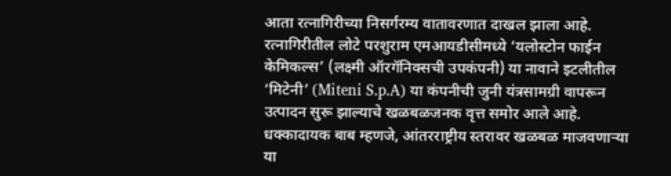आता रत्नागिरीच्या निसर्गरम्य वातावरणात दाखल झाला आहे. रत्नागिरीतील लोटे परशुराम एमआयडीसीमध्ये ‘यलोस्टोन फाईन केमिकल्स’ (लक्ष्मी ऑरगॅनिक्सची उपकंपनी) या नावाने इटलीतील ‘मिटेनी’ (Miteni S.p.A) या कंपनीची जुनी यंत्रसामग्री वापरून उत्पादन सुरू झाल्याचे खळबळजनक वृत्त समोर आले आहे. धक्कादायक बाब म्हणजे, आंतरराष्ट्रीय स्तरावर खळबळ माजवणाऱ्या या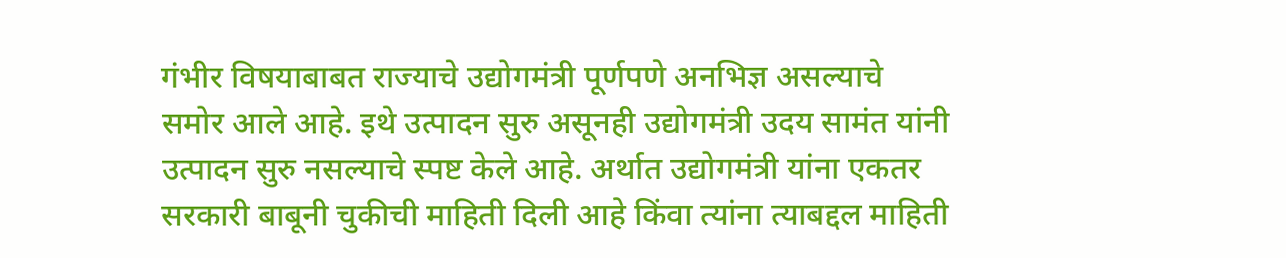गंभीर विषयाबाबत राज्याचे उद्योगमंत्री पूर्णपणे अनभिज्ञ असल्याचे समोर आले आहे. इथे उत्पादन सुरु असूनही उद्योगमंत्री उदय सामंत यांनी उत्पादन सुरु नसल्याचे स्पष्ट केले आहे. अर्थात उद्योगमंत्री यांना एकतर सरकारी बाबूनी चुकीची माहिती दिली आहे किंवा त्यांना त्याबद्दल माहिती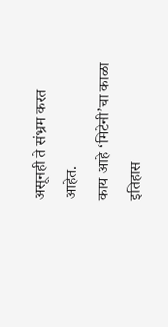असूनही ते संभ्रम करत आहेत.
काय आहे ‘मिटेनी’चा काळा इतिहास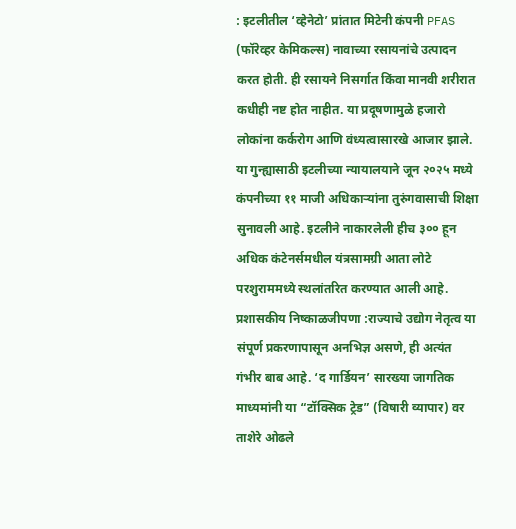: इटलीतील ‘व्हेनेटो’ प्रांतात मिटेनी कंपनी PFAS (फॉरेव्हर केमिकल्स) नावाच्या रसायनांचे उत्पादन करत होती. ही रसायने निसर्गात किंवा मानवी शरीरात कधीही नष्ट होत नाहीत. या प्रदूषणामुळे हजारो लोकांना कर्करोग आणि वंध्यत्वासारखे आजार झाले. या गुन्ह्यासाठी इटलीच्या न्यायालयाने जून २०२५ मध्ये कंपनीच्या ११ माजी अधिकाऱ्यांना तुरुंगवासाची शिक्षा सुनावली आहे. इटलीने नाकारलेली हीच ३०० हून अधिक कंटेनर्समधील यंत्रसामग्री आता लोटे परशुराममध्ये स्थलांतरित करण्यात आली आहे.
प्रशासकीय निष्काळजीपणा :राज्याचे उद्योग नेतृत्व या संपूर्ण प्रकरणापासून अनभिज्ञ असणे, ही अत्यंत गंभीर बाब आहे. ‘द गार्डियन’ सारख्या जागतिक माध्यमांनी या “टॉक्सिक ट्रेड” (विषारी व्यापार) वर ताशेरे ओढले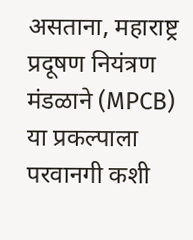असताना, महाराष्ट्र प्रदूषण नियंत्रण मंडळाने (MPCB) या प्रकल्पाला परवानगी कशी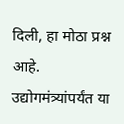दिली, हा मोठा प्रश्न आहे. उद्योगमंत्र्यांपर्यंत या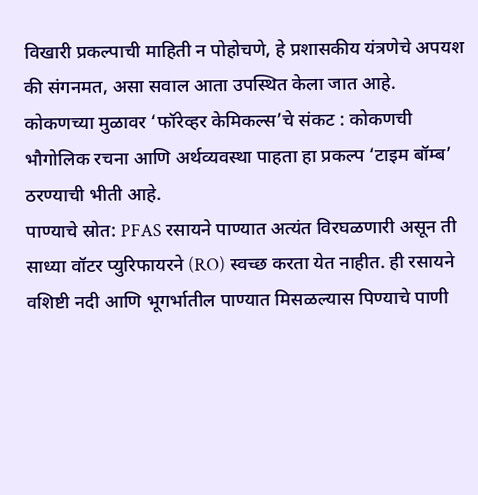विखारी प्रकल्पाची माहिती न पोहोचणे, हे प्रशासकीय यंत्रणेचे अपयश की संगनमत, असा सवाल आता उपस्थित केला जात आहे.
कोकणच्या मुळावर ‘फॉरेव्हर केमिकल्स’चे संकट : कोकणची भौगोलिक रचना आणि अर्थव्यवस्था पाहता हा प्रकल्प ‘टाइम बॉम्ब’ ठरण्याची भीती आहे.
पाण्याचे स्रोत: PFAS रसायने पाण्यात अत्यंत विरघळणारी असून ती साध्या वॉटर प्युरिफायरने (RO) स्वच्छ करता येत नाहीत. ही रसायने वशिष्टी नदी आणि भूगर्भातील पाण्यात मिसळल्यास पिण्याचे पाणी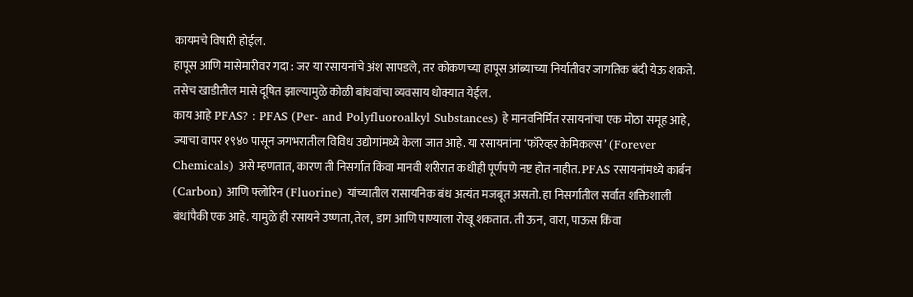कायमचे विषारी होईल.
हापूस आणि मासेमारीवर गदा : जर या रसायनांचे अंश सापडले, तर कोकणच्या हापूस आंब्याच्या निर्यातीवर जागतिक बंदी येऊ शकते. तसेच खाडीतील मासे दूषित झाल्यामुळे कोळी बांधवांचा व्यवसाय धोक्यात येईल.
काय आहे PFAS? : PFAS (Per- and Polyfluoroalkyl Substances) हे मानवनिर्मित रसायनांचा एक मोठा समूह आहे, ज्याचा वापर १९४० पासून जगभरातील विविध उद्योगांमध्ये केला जात आहे. या रसायनांना ‘फॉरेव्हर केमिकल्स’ (Forever Chemicals) असे म्हणतात, कारण ती निसर्गात किंवा मानवी शरीरात कधीही पूर्णपणे नष्ट होत नाहीत. PFAS रसायनांमध्ये कार्बन (Carbon) आणि फ्लोरिन (Fluorine) यांच्यातील रासायनिक बंध अत्यंत मजबूत असतो. हा निसर्गातील सर्वात शक्तिशाली बंधांपैकी एक आहे. यामुळे ही रसायने उष्णता, तेल, डाग आणि पाण्याला रोखू शकतात. ती ऊन, वारा, पाऊस किंवा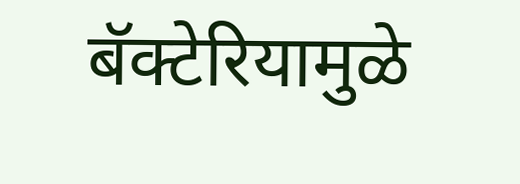बॅक्टेरियामुळे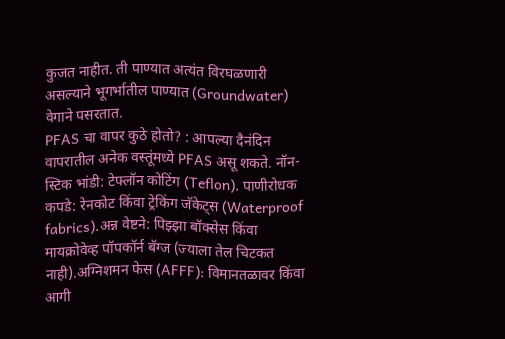कुजत नाहीत. ती पाण्यात अत्यंत विरघळणारी असल्याने भूगर्भातील पाण्यात (Groundwater) वेगाने पसरतात.
PFAS चा वापर कुठे होतो? : आपल्या दैनंदिन वापरातील अनेक वस्तूंमध्ये PFAS असू शकते. नॉन-स्टिक भांडी: टेफ्लॉन कोटिंग (Teflon). पाणीरोधक कपडे: रेनकोट किंवा ट्रेकिंग जॅकेट्स (Waterproof fabrics).अन्न वेष्टने: पिझ्झा बॉक्सेस किंवा मायक्रोवेव्ह पॉपकॉर्न बॅग्ज (ज्याला तेल चिटकत नाही).अग्निशमन फेस (AFFF): विमानतळावर किंवा आगी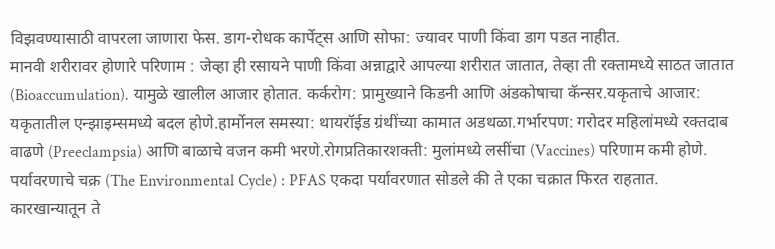विझवण्यासाठी वापरला जाणारा फेस. डाग-रोधक कार्पेट्स आणि सोफा: ज्यावर पाणी किंवा डाग पडत नाहीत.
मानवी शरीरावर होणारे परिणाम : जेव्हा ही रसायने पाणी किंवा अन्नाद्वारे आपल्या शरीरात जातात, तेव्हा ती रक्तामध्ये साठत जातात (Bioaccumulation). यामुळे खालील आजार होतात. कर्करोग: प्रामुख्याने किडनी आणि अंडकोषाचा कॅन्सर.यकृताचे आजार: यकृतातील एन्झाइम्समध्ये बदल होणे.हार्मोनल समस्या: थायरॉईड ग्रंथींच्या कामात अडथळा.गर्भारपण: गरोदर महिलांमध्ये रक्तदाब वाढणे (Preeclampsia) आणि बाळाचे वजन कमी भरणे.रोगप्रतिकारशक्ती: मुलांमध्ये लसींचा (Vaccines) परिणाम कमी होणे.
पर्यावरणाचे चक्र (The Environmental Cycle) : PFAS एकदा पर्यावरणात सोडले की ते एका चक्रात फिरत राहतात. कारखान्यातून ते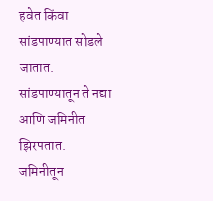हवेत किंवा सांडपाण्यात सोडले जातात. सांडपाण्यातून ते नद्या आणि जमिनीत झिरपतात. जमिनीतून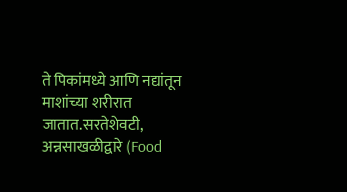ते पिकांमध्ये आणि नद्यांतून माशांच्या शरीरात जातात.सरतेशेवटी, अन्नसाखळीद्वारे (Food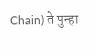Chain) ते पुन्हा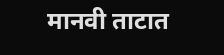मानवी ताटात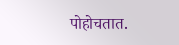पोहोचतात.